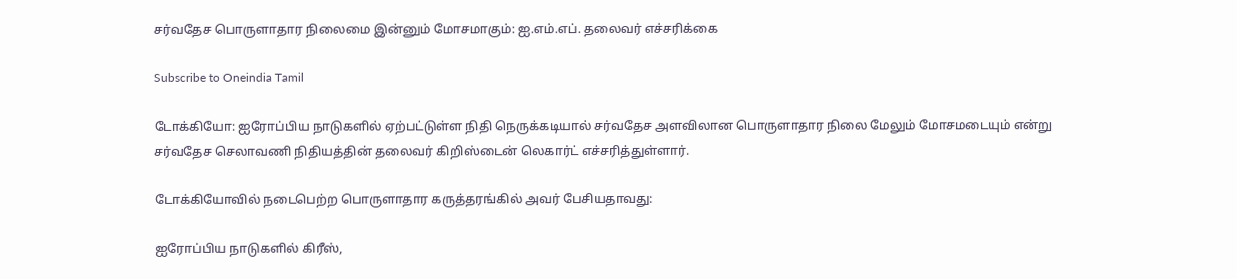சர்வதேச பொருளாதார நிலைமை இன்னும் மோசமாகும்: ஐ.எம்.எப். தலைவர் எச்சரிக்கை

Subscribe to Oneindia Tamil

டோக்கியோ: ஐரோப்பிய நாடுகளில் ஏற்பட்டுள்ள நிதி நெருக்கடியால் சர்வதேச அளவிலான பொருளாதார நிலை மேலும் மோசமடையும் என்று சர்வதேச செலாவணி நிதியத்தின் தலைவர் கிறிஸ்டைன் லெகார்ட் எச்சரித்துள்ளார்.

டோக்கியோவில் நடைபெற்ற பொருளாதார கருத்தரங்கில் அவர் பேசியதாவது:

ஐரோப்பிய நாடுகளில் கிரீஸ்,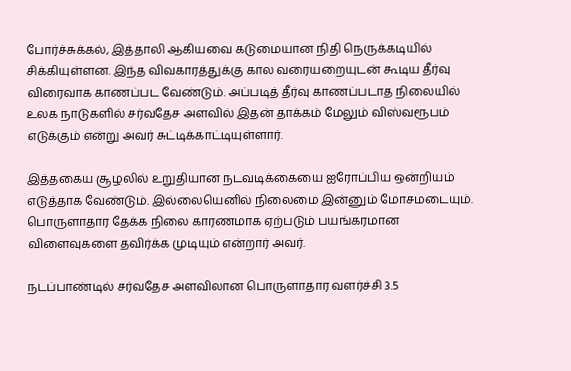போர்ச்சுக்கல், இத்தாலி ஆகியவை கடுமையான நிதி நெருக்கடியில் சிக்கியுள்ளன. இந்த விவகாரத்துக்கு கால வரையறையுடன் கூடிய தீர்வு விரைவாக காணப்பட வேண்டும். அப்படித் தீர்வு காணப்படாத நிலையில் உலக நாடுகளில் சர்வதேச அளவில் இதன் தாக்கம் மேலும் விஸ்வரூபம் எடுக்கும் என்று அவர் சுட்டிக்காட்டியுள்ளார்.

இத்தகைய சூழலில் உறுதியான நடவடிக்கையை ஐரோப்பிய ஒன்றியம் எடுத்தாக வேண்டும். இல்லையெனில் நிலைமை இன்னும் மோசமடையும். பொருளாதார தேக்க நிலை காரணமாக ஏற்படும் பயங்கரமான விளைவுகளை தவிர்க்க முடியும் என்றார் அவர்.

நடப்பாண்டில் சர்வதேச அளவிலான பொருளாதார வளர்ச்சி 3.5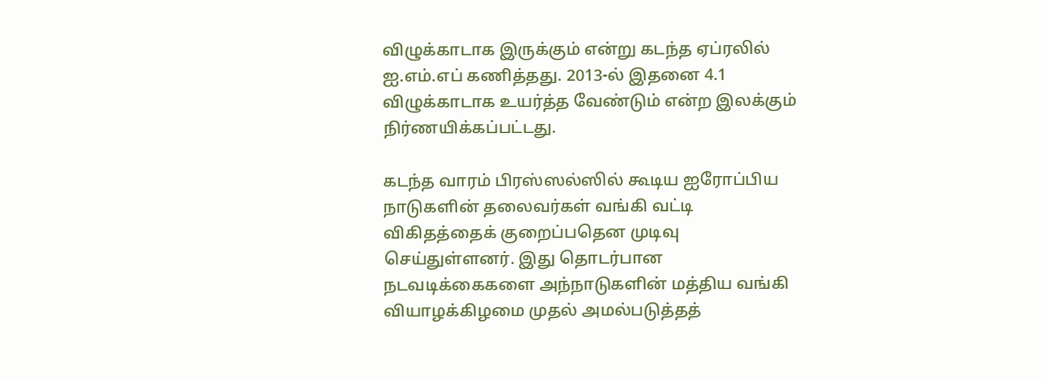விழுக்காடாக இருக்கும் என்று கடந்த ஏப்ரலில் ஐ.எம்.எப் கணித்தது. 2013-ல் இதனை 4.1 விழுக்காடாக உயர்த்த வேண்டும் என்ற இலக்கும் நிர்ணயிக்கப்பட்டது.

கடந்த வாரம் பிரஸ்ஸல்ஸில் கூடிய ஐரோப்பிய நாடுகளின் தலைவர்கள் வங்கி வட்டி விகிதத்தைக் குறைப்பதென முடிவு செய்துள்ளனர். இது தொடர்பான நடவடிக்கைகளை அந்நாடுகளின் மத்திய வங்கி வியாழக்கிழமை முதல் அமல்படுத்தத்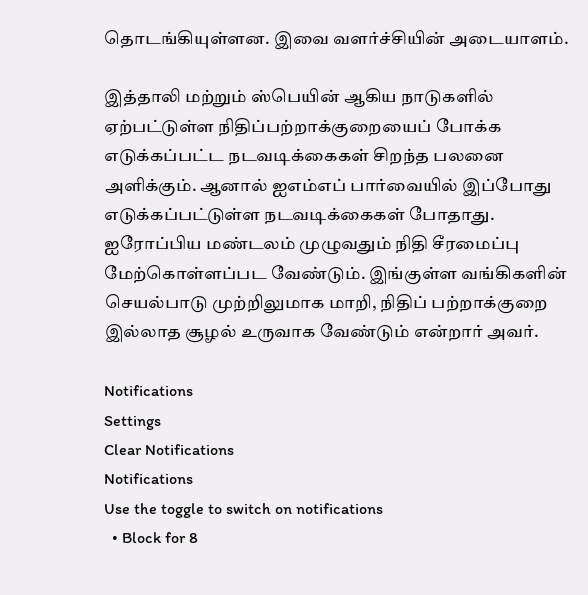தொடங்கியுள்ளன. இவை வளர்ச்சியின் அடையாளம்.

இத்தாலி மற்றும் ஸ்பெயின் ஆகிய நாடுகளில் ஏற்பட்டுள்ள நிதிப்பற்றாக்குறையைப் போக்க எடுக்கப்பட்ட நடவடிக்கைகள் சிறந்த பலனை அளிக்கும். ஆனால் ஐஎம்எப் பார்வையில் இப்போது எடுக்கப்பட்டுள்ள நடவடிக்கைகள் போதாது. ஐரோப்பிய மண்டலம் முழுவதும் நிதி சீரமைப்பு மேற்கொள்ளப்பட வேண்டும். இங்குள்ள வங்கிகளின் செயல்பாடு முற்றிலுமாக மாறி, நிதிப் பற்றாக்குறை இல்லாத சூழல் உருவாக வேண்டும் என்றார் அவர்.

Notifications
Settings
Clear Notifications
Notifications
Use the toggle to switch on notifications
  • Block for 8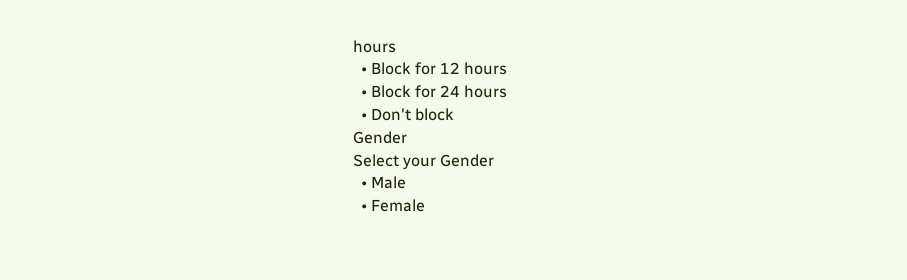hours
  • Block for 12 hours
  • Block for 24 hours
  • Don't block
Gender
Select your Gender
  • Male
  • Female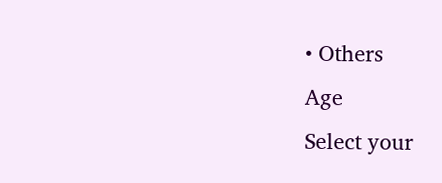• Others
Age
Select your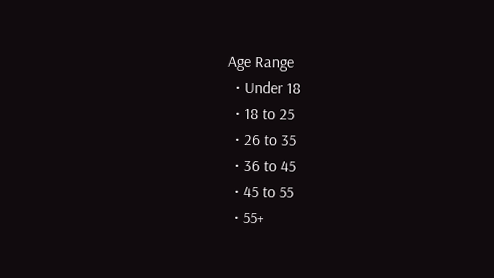Age Range
  • Under 18
  • 18 to 25
  • 26 to 35
  • 36 to 45
  • 45 to 55
  • 55+